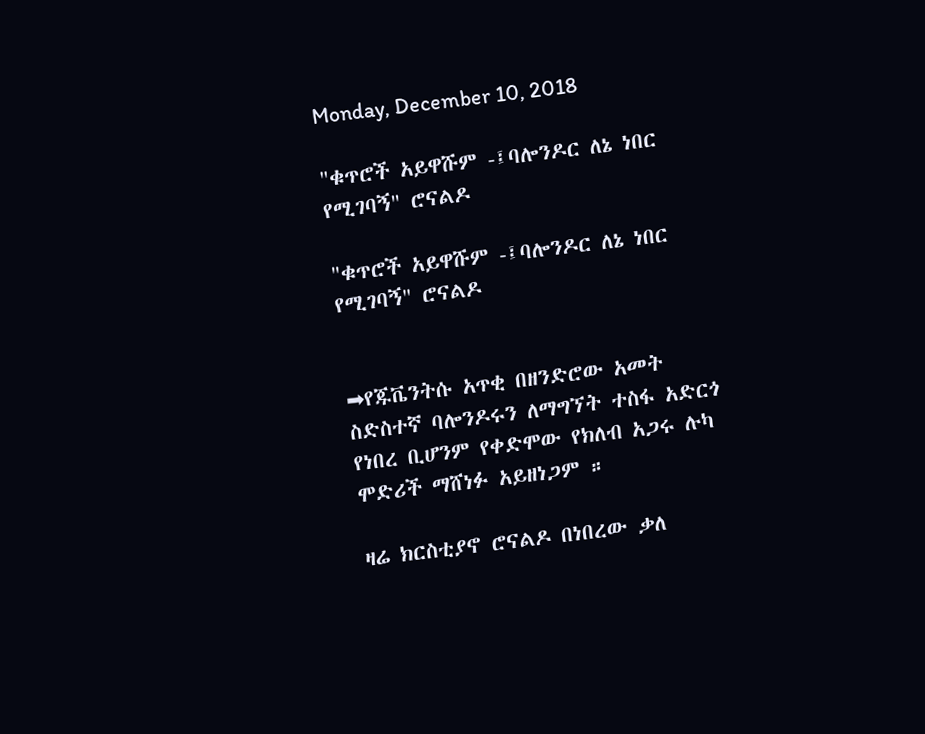Monday, December 10, 2018

"ቁጥሮች አይዋሹም -፤ባሎንዶር ለኔ ነበር የሚገባኝ" ሮናልዶ

"ቁጥሮች አይዋሹም -፤ባሎንዶር ለኔ ነበር የሚገባኝ" ሮናልዶ


➡የጁቬንትሱ አጥቂ በዘንድሮው አመት ስድስተኛ ባሎንዶሩን ለማግኘት ተስፋ አድርጎ የነበረ ቢሆንም የቀድሞው የክለብ አጋሩ ሉካ ሞድሪች ማሸነፉ አይዘነጋም ።

ዛሬ ክርስቲያኖ ሮናልዶ በነበረው ቃለ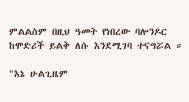ምልልስም በዚህ ዓመት የነበረው ባሎንዶር ከሞድሪች ይልቅ ለሱ እንደሚገባ ተናግሯል ።

"እኔ ሁልጊዜም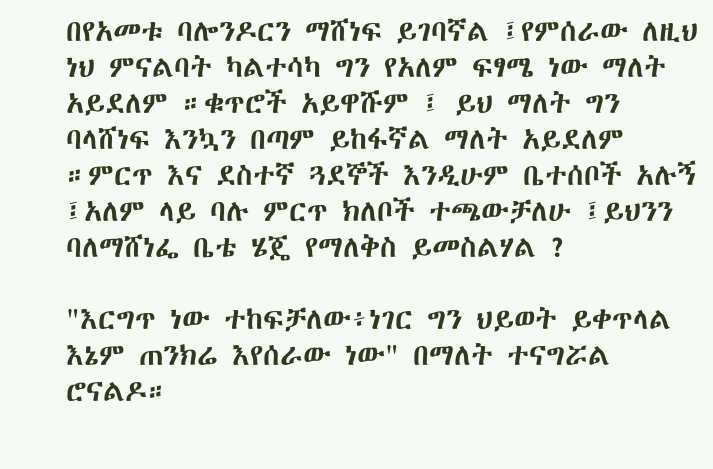በየአመቱ ባሎንዶርን ማሸነፍ ይገባኛል ፤የምሰራው ለዚህ ነህ ምናልባት ካልተሳካ ግን የአለም ፍፃሜ ነው ማለት አይደለም ።ቁጥሮች አይዋሹም ፤ ይህ ማለት ግን ባላሸነፍ እንኳን በጣም ይከፋኛል ማለት አይደለም ።ምርጥ እና ደስተኛ ጓደኞች እንዲሁም ቤተሰቦች አሉኝ ፤አለም ላይ ባሉ ምርጥ ክለቦች ተጫውቻለሁ ፤ይህንን ባለማሸነፌ ቤቴ ሄጄ የማለቅስ ይመስልሃል ?

"እርግጥ ነው ተከፍቻለው፥ነገር ግን ህይወት ይቀጥላል እኔም ጠንክሬ እየሰራው ነው" በማለት ተናግሯል ሮናልዶ።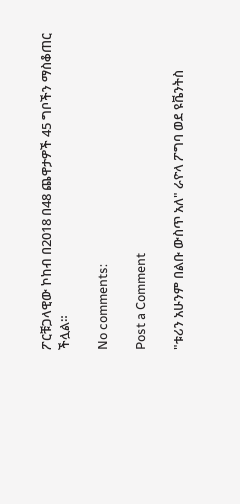ፖርቹጋላዊው ኮከብ በ2018 በ48 ጨዋታዎች 45 ግቦችን ማስቆጠር ችሏል።

No comments:

Post a Comment

"ቱሪን አሁንም በልቡ ውስጥ አለ" ራዮላ ፖግባ ወደ ዩቬንትስ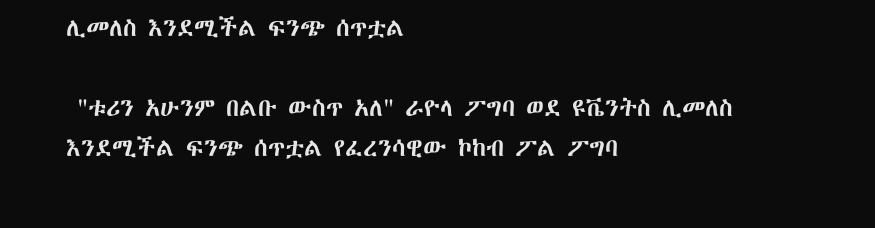ሊመለስ እንደሚችል ፍንጭ ሰጥቷል

 "ቱሪን አሁንም በልቡ ውስጥ አለ" ራዮላ ፖግባ ወደ ዩቬንትስ ሊመለስ እንደሚችል ፍንጭ ሰጥቷል የፈረንሳዊው ኮከብ ፖል ፖግባ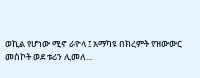ወኪል የሆነው ሚኖ ራዮላ ፤ አማካዩ በክረምት የዝውውር መስኮት ወደ ቱሪን ሊመለ...